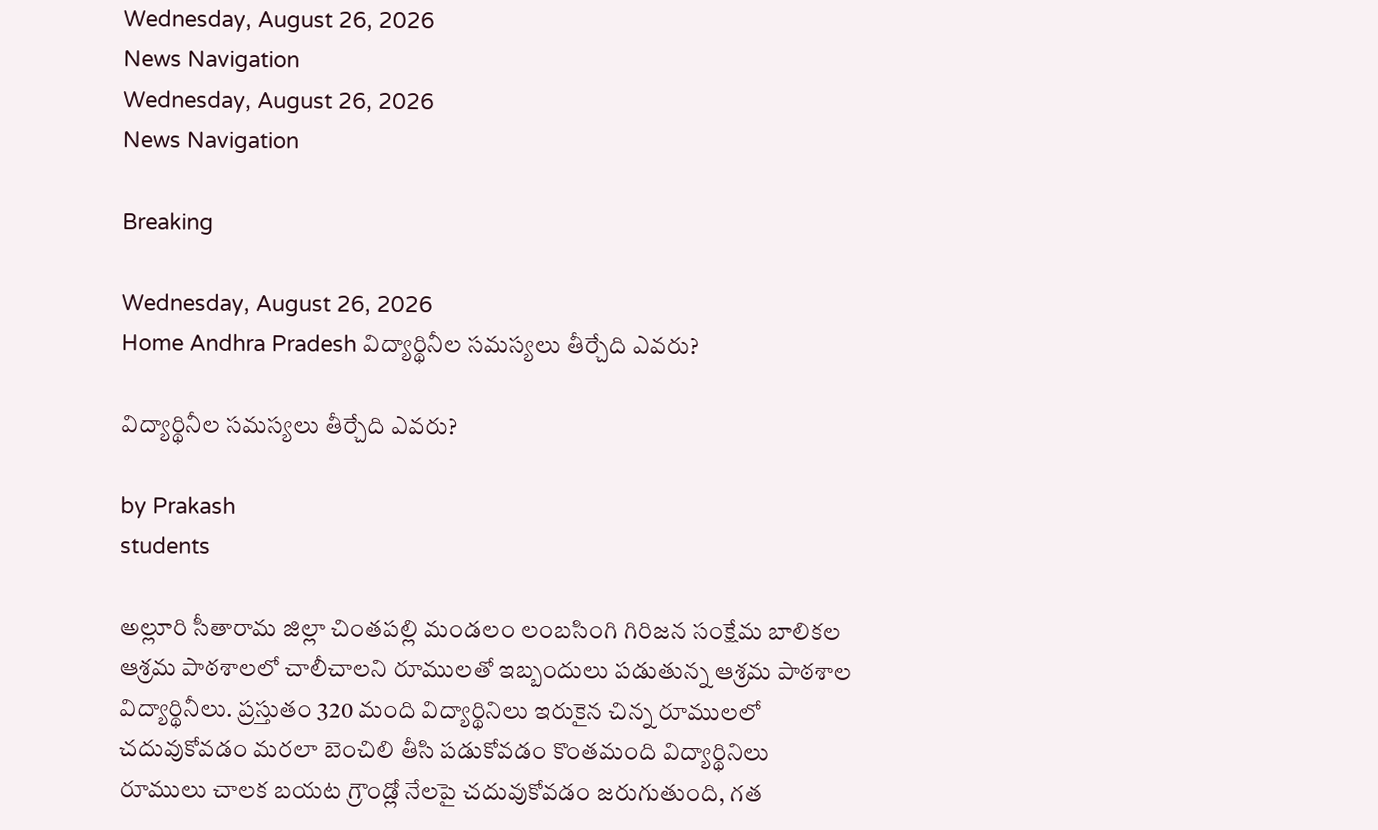Wednesday, August 26, 2026
News Navigation
Wednesday, August 26, 2026
News Navigation

Breaking

Wednesday, August 26, 2026
Home Andhra Pradesh విద్యార్థినీల సమస్యలు తీర్చేది ఎవరు?

విద్యార్థినీల సమస్యలు తీర్చేది ఎవరు?

by Prakash
students

అల్లూరి సీతారామ జిల్లా చింతపల్లి మండలం లంబసింగి గిరిజన సంక్షేమ బాలికల ఆశ్రమ పాఠశాలలో చాలీచాలని రూములతో ఇబ్బందులు పడుతున్న ఆశ్రమ పాఠశాల విద్యార్థినీలు. ప్రస్తుతం 320 మంది విద్యార్థినిలు ఇరుకైన చిన్న రూములలో చదువుకోవడం మరలా బెంచిలి తీసి పడుకోవడం కొంతమంది విద్యార్థినిలు రూములు చాలక బయట గ్రౌండ్లో నేలపై చదువుకోవడం జరుగుతుంది, గత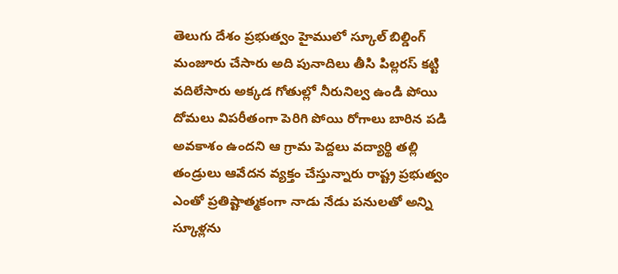తెలుగు దేశం ప్రభుత్వం హైములో స్కూల్ బిల్డింగ్ మంజూరు చేసారు అది పునాదిలు తీసి పిల్లరస్ కట్టి వదిలేసారు అక్కడ గోతుల్లో నీరునిల్వ ఉండి పోయి దోమలు విపరీతంగా పెరిగి పోయి రోగాలు బారిన పడి అవకాశం ఉందని ఆ గ్రామ పెద్దలు వద్యార్థి తల్లి తండ్రులు ఆవేదన వ్యక్తం చేస్తున్నారు రాష్ట్ర ప్రభుత్వం ఎంతో ప్రతిష్టాత్మకంగా నాడు నేడు పనులతో అన్ని స్కూళ్లను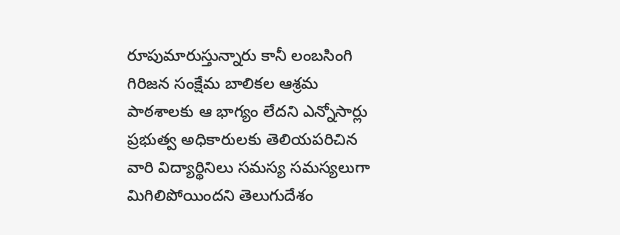రూపుమారుస్తున్నారు కానీ లంబసింగి గిరిజన సంక్షేమ బాలికల ఆశ్రమ పాఠశాలకు ఆ భాగ్యం లేదని ఎన్నోసార్లు ప్రభుత్వ అధికారులకు తెలియపరిచిన వారి విద్యార్థినిలు సమస్య సమస్యలుగా మిగిలిపోయిందని తెలుగుదేశం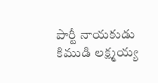పార్టీ నాయకుడు కిముడి లక్ష్మయ్య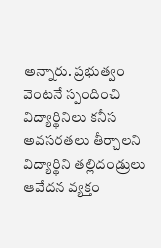అన్నారు. ప్రభుత్వం వెంటనే స్పందించి విద్యార్థినిలు కనీస అవసరతలు తీర్చాలని విద్యార్థిని తల్లిదండ్రులు ఆవేదన వ్యక్తం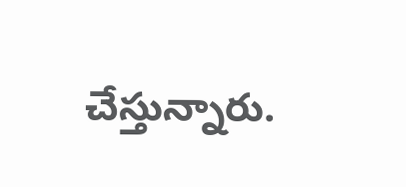చేస్తున్నారు.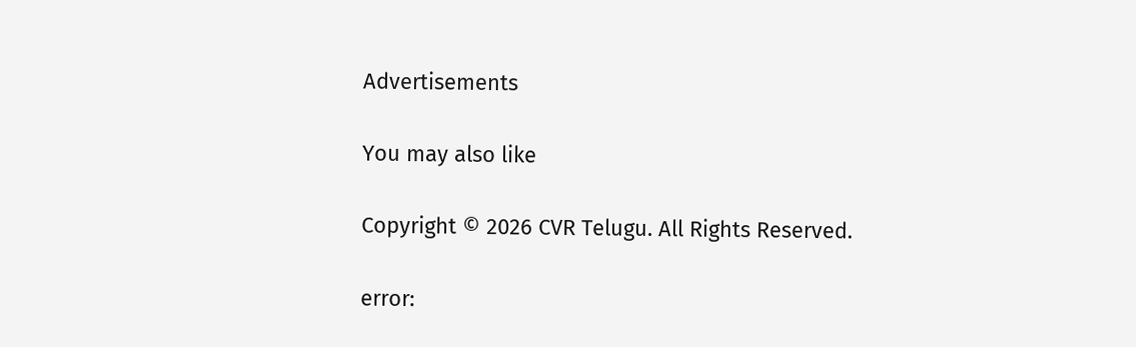Advertisements

You may also like

Copyright © 2026 CVR Telugu. All Rights Reserved.

error: